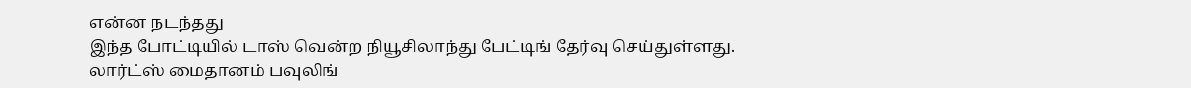என்ன நடந்தது
இந்த போட்டியில் டாஸ் வென்ற நியூசிலாந்து பேட்டிங் தேர்வு செய்துள்ளது. லார்ட்ஸ் மைதானம் பவுலிங்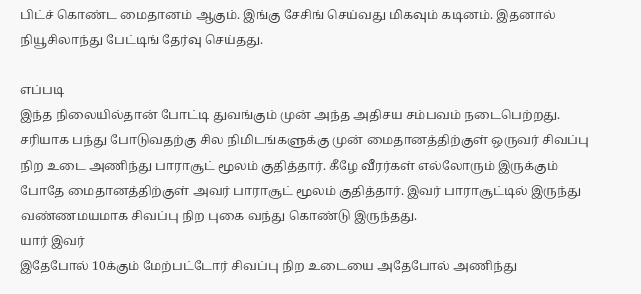பிட்ச் கொண்ட மைதானம் ஆகும். இங்கு சேசிங் செய்வது மிகவும் கடினம். இதனால் நியூசிலாந்து பேட்டிங் தேர்வு செய்தது.

எப்படி
இந்த நிலையில்தான் போட்டி துவங்கும் முன் அந்த அதிசய சம்பவம் நடைபெற்றது. சரியாக பந்து போடுவதற்கு சில நிமிடங்களுக்கு முன் மைதானத்திற்குள் ஒருவர் சிவப்பு நிற உடை அணிந்து பாராசூட் மூலம் குதித்தார். கீழே வீரர்கள் எல்லோரும் இருக்கும் போதே மைதானத்திற்குள் அவர் பாராசூட் மூலம் குதித்தார். இவர் பாராசூட்டில் இருந்து வண்ணமயமாக சிவப்பு நிற புகை வந்து கொண்டு இருந்தது.
யார் இவர்
இதேபோல் 10க்கும் மேற்பட்டோர் சிவப்பு நிற உடையை அதேபோல் அணிந்து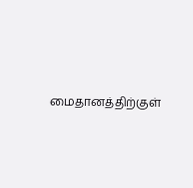மைதானத்திற்குள்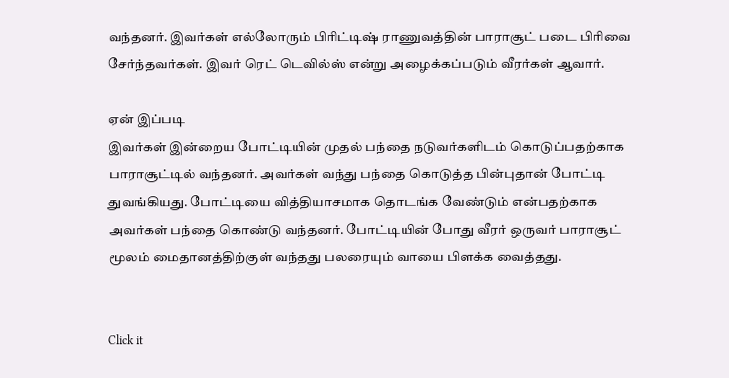வந்தனர். இவர்கள் எல்லோரும் பிரிட்டிஷ் ராணுவத்தின் பாராசூட் படை பிரிவை சேர்ந்தவர்கள். இவர் ரெட் டெவில்ஸ் என்று அழைக்கப்படும் வீரர்கள் ஆவார்.

ஏன் இப்படி
இவர்கள் இன்றைய போட்டியின் முதல் பந்தை நடுவர்களிடம் கொடுப்பதற்காக பாராசூட்டில் வந்தனர். அவர்கள் வந்து பந்தை கொடுத்த பின்புதான் போட்டி துவங்கியது. போட்டியை வித்தியாசமாக தொடங்க வேண்டும் என்பதற்காக அவர்கள் பந்தை கொண்டு வந்தனர். போட்டியின் போது வீரர் ஒருவர் பாராசூட் மூலம் மைதானத்திற்குள் வந்தது பலரையும் வாயை பிளக்க வைத்தது.


Click it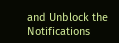and Unblock the Notifications